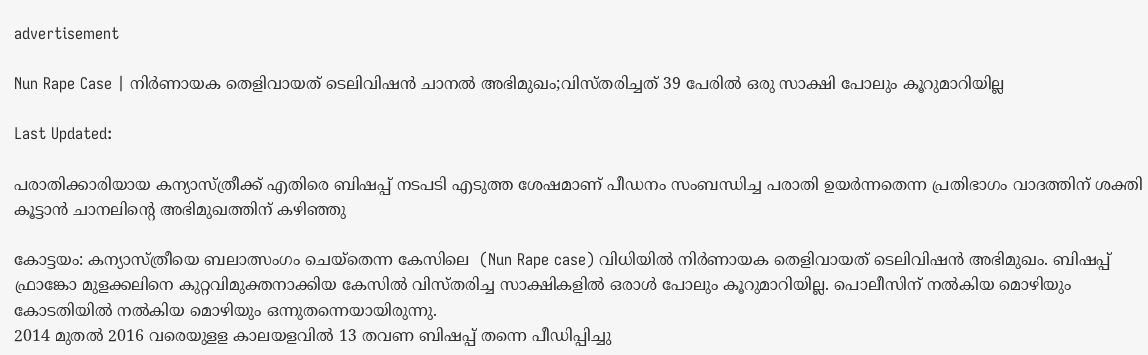advertisement

Nun Rape Case | നിര്‍ണായക തെളിവായത് ടെലിവിഷൻ ചാനല്‍ അഭിമുഖം;വിസ്തരിച്ചത് 39 പേരിൽ ഒരു സാക്ഷി പോലും കൂറുമാറിയില്ല

Last Updated:

പരാതിക്കാരിയായ കന്യാസ്ത്രീക്ക് എതിരെ ബിഷപ്പ് നടപടി എടുത്ത ശേഷമാണ് പീഡനം സംബന്ധിച്ച പരാതി ഉയര്‍ന്നതെന്ന പ്രതിഭാഗം വാദത്തിന് ശക്തി കൂട്ടാൻ ചാനലിന്റെ അഭിമുഖത്തിന് കഴിഞ്ഞു

കോട്ടയം: കന്യാസ്ത്രീയെ ബലാത്സംഗം ചെയ്തെന്ന കേസിലെ ‍ (Nun Rape case) വിധിയില്‍ നിര്‍ണായക തെളിവായത് ടെലിവിഷന്‍ അഭിമുഖം. ബിഷപ്പ് ഫ്രാങ്കോ മുളക്കലിനെ കുറ്റവിമുക്തനാക്കിയ കേസിൽ വിസ്തരിച്ച സാക്ഷികളില്‍ ഒരാള്‍ പോലും കൂറുമാറിയില്ല. പൊലീസിന് നല്‍കിയ മൊഴിയും കോടതിയില്‍ നല്‍കിയ മൊഴിയും ഒന്നുതന്നെയായിരുന്നു.
2014 മുതൽ 2016 വരെയുളള കാലയളവിൽ 13 തവണ ബിഷപ്പ് തന്നെ പീഡിപ്പിച്ചു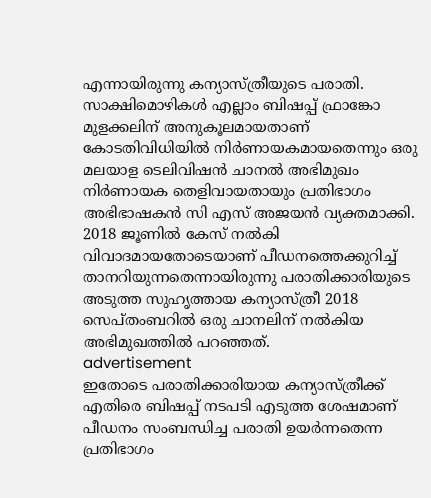എന്നായിരുന്നു കന്യാസ്ത്രീയുടെ പരാതി. സാക്ഷിമൊഴികള്‍ എല്ലാം ബിഷപ്പ് ഫ്രാങ്കോ മുളക്കലിന് അനുകൂലമായതാണ് കോടതിവിധിയില്‍ നിര്‍ണായകമായതെന്നും ഒരു മലയാള ടെലിവിഷൻ ചാനല്‍ അഭിമുഖം നിര്‍ണായക തെളിവായതായും പ്രതിഭാഗം അഭിഭാഷകന്‍ സി എസ് അജയന്‍ വ്യക്തമാക്കി. 2018 ജൂണിൽ കേസ് നല്‍കി വിവാദമായതോടെയാണ് പീഡനത്തെക്കുറിച്ച് താനറിയുന്നതെന്നായിരുന്നു പരാതിക്കാരിയുടെ അടുത്ത സുഹൃത്തായ കന്യാസ്ത്രീ 2018 സെപ്തംബറിൽ ഒരു ചാനലിന് നല്‍കിയ അഭിമുഖത്തില്‍ പറഞ്ഞത്.
advertisement
ഇതോടെ പരാതിക്കാരിയായ കന്യാസ്ത്രീക്ക് എതിരെ ബിഷപ്പ് നടപടി എടുത്ത ശേഷമാണ് പീഡനം സംബന്ധിച്ച പരാതി ഉയര്‍ന്നതെന്ന പ്രതിഭാഗം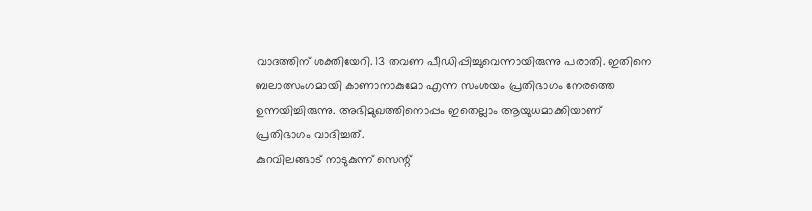വാദത്തിന് ശക്തിയേറി. 13 തവണ പീഡിപ്പിച്ചുവെന്നായിരുന്നു പരാതി. ഇതിനെ ബലാത്സംഗമായി കാണാനാകുമോ എന്ന സംശയം പ്രതിഭാഗം നേരത്തെ ഉന്നയിച്ചിരുന്നു. അഭിമുഖത്തിനൊപ്പം ഇതെല്ലാം ആയുധമാക്കിയാണ് പ്രതിഭാഗം വാദിച്ചത്.
കുറവിലങ്ങാട് നാടുകുന്ന് സെന്റ്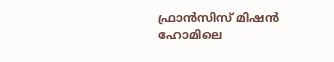ഫ്രാന്‍സിസ് മിഷന്‍ ഹോമിലെ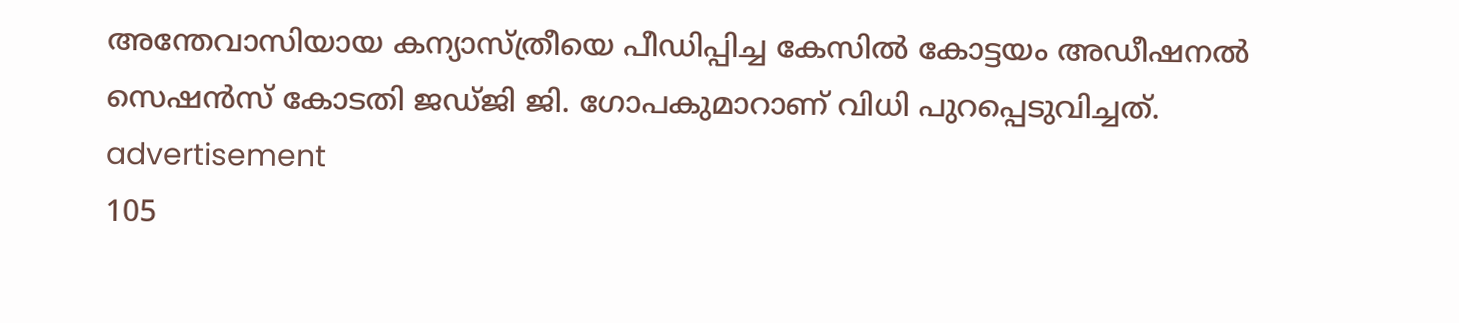അന്തേവാസിയായ കന്യാസ്ത്രീയെ പീഡിപ്പിച്ച കേസില്‍ കോട്ടയം അഡീഷനല്‍ സെഷന്‍സ് കോടതി ജഡ്ജി ജി. ഗോപകുമാറാണ് വിധി പുറപ്പെടുവിച്ചത്.
advertisement
105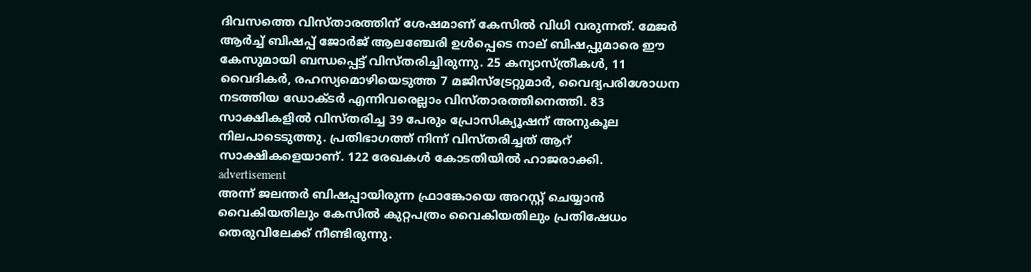ദിവസത്തെ വിസ്താരത്തിന് ശേഷമാണ് കേസില്‍ വിധി വരുന്നത്. മേജര്‍ ആര്‍ച്ച് ബിഷപ്പ് ജോര്‍ജ് ആലഞ്ചേരി ഉള്‍പ്പെടെ നാല് ബിഷപ്പുമാരെ ഈ കേസുമായി ബന്ധപ്പെട്ട് വിസ്തരിച്ചിരുന്നു. 25 കന്യാസ്ത്രീകള്‍, 11 വൈദികര്‍, രഹസ്യമൊഴിയെടുത്ത 7 മജിസ്ട്രേറ്റുമാര്‍, വൈദ്യപരിശോധന നടത്തിയ ഡോക്ടര്‍ എന്നിവരെല്ലാം വിസ്താരത്തിനെത്തി. 83 സാക്ഷികളില്‍ വിസ്തരിച്ച 39 പേരും പ്രോസിക്യൂഷന് അനുകൂല നിലപാടെടുത്തു. പ്രതിഭാഗത്ത് നിന്ന് വിസ്തരിച്ചത് ആറ് സാക്ഷികളെയാണ്. 122 രേഖകള്‍ കോടതിയില്‍ ഹാജരാക്കി.
advertisement
അന്ന് ജലന്തര്‍ ബിഷപ്പായിരുന്ന ഫ്രാങ്കോയെ അറസ്റ്റ് ചെയ്യാന്‍ വൈകിയതിലും കേസില്‍ കുറ്റപത്രം വൈകിയതിലും പ്രതിഷേധം തെരുവിലേക്ക് നീണ്ടിരുന്നു.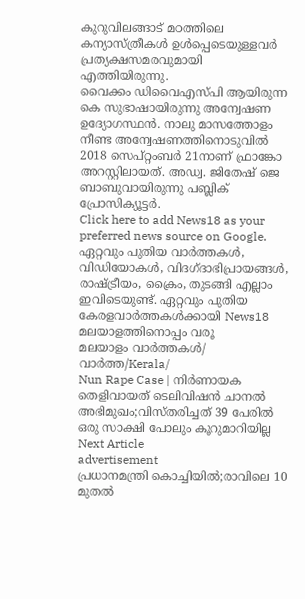കുറുവിലങ്ങാട് മഠത്തിലെ കന്യാസ്ത്രീകള്‍ ഉള്‍പ്പെടെയുള്ളവര്‍ പ്രത്യക്ഷസമരവുമായി എത്തിയിരുന്നു.
വൈക്കം ഡിവൈഎസ്പി ആയിരുന്ന കെ സുഭാഷായിരുന്നു അന്വേഷണ ഉദ്യോഗസ്ഥന്‍. നാലു മാസത്തോളം നീണ്ട അന്വേഷണത്തിനൊടുവില്‍ 2018 സെപ്റ്റംബര്‍ 21നാണ് ഫ്രാങ്കോ അറസ്റ്റിലായത്. അഡ്വ. ജിതേഷ് ജെ ബാബുവായിരുന്നു പബ്ലിക് പ്രോസിക്യൂട്ടര്‍.
Click here to add News18 as your preferred news source on Google.
ഏറ്റവും പുതിയ വാർത്തകൾ, വിഡിയോകൾ, വിദഗ്ദാഭിപ്രായങ്ങൾ, രാഷ്ട്രീയം, ക്രൈം, തുടങ്ങി എല്ലാം ഇവിടെയുണ്ട്. ഏറ്റവും പുതിയ കേരളവാർത്തകൾക്കായി News18 മലയാളത്തിനൊപ്പം വരൂ
മലയാളം വാർത്തകൾ/ വാർത്ത/Kerala/
Nun Rape Case | നിര്‍ണായക തെളിവായത് ടെലിവിഷൻ ചാനല്‍ അഭിമുഖം;വിസ്തരിച്ചത് 39 പേരിൽ ഒരു സാക്ഷി പോലും കൂറുമാറിയില്ല
Next Article
advertisement
പ്രധാനമന്ത്രി കൊച്ചിയിൽ;രാവിലെ 10 മുതൽ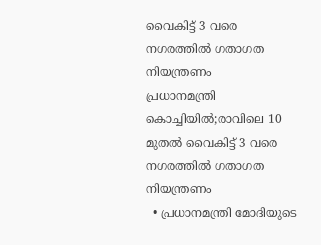വൈകിട്ട് 3 വരെ നഗരത്തിൽ ഗതാഗത നിയന്ത്രണം
പ്രധാനമന്ത്രി കൊച്ചിയിൽ;രാവിലെ 10 മുതൽ വൈകിട്ട് 3 വരെ നഗരത്തിൽ ഗതാഗത നിയന്ത്രണം
  • പ്രധാനമന്ത്രി മോദിയുടെ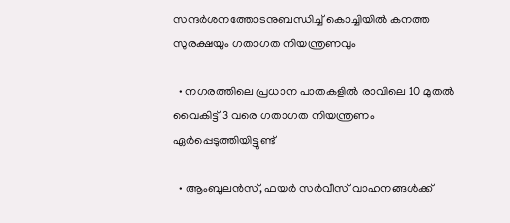സന്ദർശനത്തോടനുബന്ധിച്ച് കൊച്ചിയിൽ കനത്ത സുരക്ഷയും ഗതാഗത നിയന്ത്രണവും

  • നഗരത്തിലെ പ്രധാന പാതകളിൽ രാവിലെ 10 മുതൽ വൈകിട്ട് 3 വരെ ഗതാഗത നിയന്ത്രണം ഏർപ്പെടുത്തിയിട്ടുണ്ട്

  • ആംബുലൻസ്, ഫയർ സർവീസ് വാഹനങ്ങൾക്ക്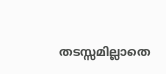തടസ്സമില്ലാതെ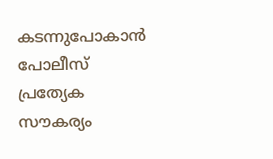കടന്നുപോകാൻ പോലീസ് പ്രത്യേക സൗകര്യം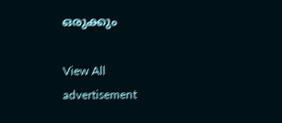ഒരുക്കും

View All
advertisement